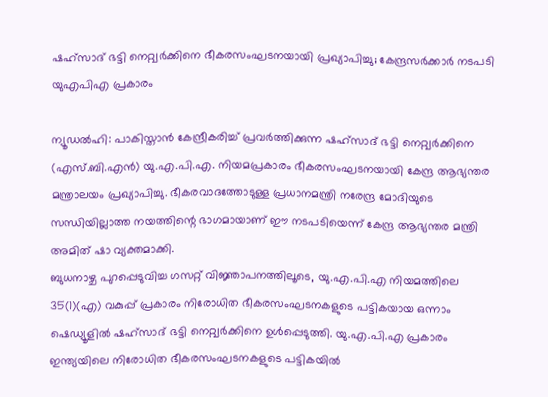ഷഹ്സാദ് ഭട്ടി നെറ്റ്വർക്കിനെ ഭീകരസംഘടനയായി പ്രഖ്യാപിച്ചു; കേന്ദ്രസർക്കാർ നടപടി യുഎപിഎ പ്രകാരം

ന്യൂഡൽഹി: പാകിസ്താൻ കേന്ദ്രീകരിച്ച് പ്രവർത്തിക്കുന്ന ഷഹ്സാദ് ഭട്ടി നെറ്റ്വർക്കിനെ (എസ്.ബി.എൻ) യു.എ.പി.എ. നിയമപ്രകാരം ഭീകരസംഘടനയായി കേന്ദ്ര ആഭ്യന്തര മന്ത്രാലയം പ്രഖ്യാപിച്ചു. ഭീകരവാദത്തോടുള്ള പ്രധാനമന്ത്രി നരേന്ദ്ര മോദിയുടെ സന്ധിയില്ലാത്ത നയത്തിന്റെ ഭാഗമായാണ് ഈ നടപടിയെന്ന് കേന്ദ്ര ആഭ്യന്തര മന്ത്രി അമിത് ഷാ വ്യക്തമാക്കി.
ബുധനാഴ്ച പുറപ്പെടുവിച്ച ഗസറ്റ് വിജ്ഞാപനത്തിലൂടെ, യു.എ.പി.എ നിയമത്തിലെ 35(1)(എ) വകുപ്പ് പ്രകാരം നിരോധിത ഭീകരസംഘടനകളുടെ പട്ടികയായ ഒന്നാം ഷെഡ്യൂളിൽ ഷഹ്സാദ് ഭട്ടി നെറ്റ്വർക്കിനെ ഉൾപ്പെടുത്തി. യു.എ.പി.എ പ്രകാരം ഇന്ത്യയിലെ നിരോധിത ഭീകരസംഘടനകളുടെ പട്ടികയിൽ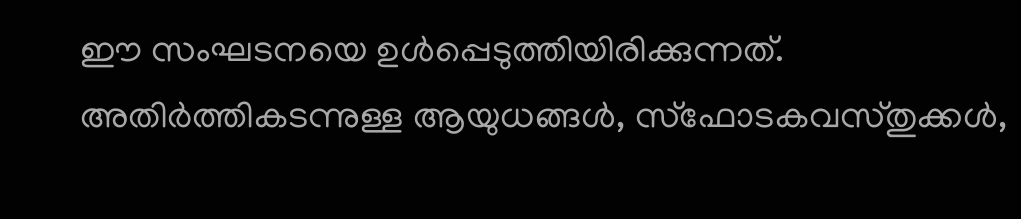ഈ സംഘടനയെ ഉൾപ്പെടുത്തിയിരിക്കുന്നത്.
അതിർത്തികടന്നുള്ള ആയുധങ്ങൾ, സ്ഫോടകവസ്തുക്കൾ,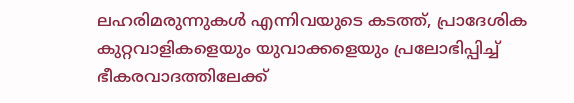ലഹരിമരുന്നുകൾ എന്നിവയുടെ കടത്ത്, പ്രാദേശിക കുറ്റവാളികളെയും യുവാക്കളെയും പ്രലോഭിപ്പിച്ച് ഭീകരവാദത്തിലേക്ക്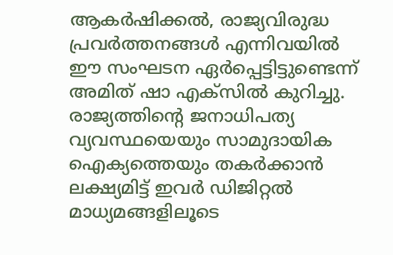ആകർഷിക്കൽ, രാജ്യവിരുദ്ധ പ്രവർത്തനങ്ങൾ എന്നിവയിൽ ഈ സംഘടന ഏർപ്പെട്ടിട്ടുണ്ടെന്ന് അമിത് ഷാ എക്സിൽ കുറിച്ചു. രാജ്യത്തിന്റെ ജനാധിപത്യ വ്യവസ്ഥയെയും സാമുദായിക ഐക്യത്തെയും തകർക്കാൻ ലക്ഷ്യമിട്ട് ഇവർ ഡിജിറ്റൽ മാധ്യമങ്ങളിലൂടെ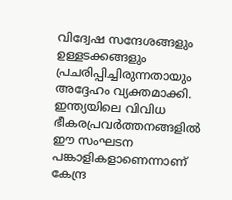വിദ്വേഷ സന്ദേശങ്ങളും ഉള്ളടക്കങ്ങളും പ്രചരിപ്പിച്ചിരുന്നതായും അദ്ദേഹം വ്യക്തമാക്കി.
ഇന്ത്യയിലെ വിവിധ ഭീകരപ്രവർത്തനങ്ങളിൽ ഈ സംഘടന പങ്കാളികളാണെന്നാണ് കേന്ദ്ര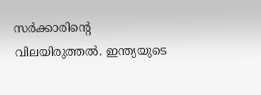സർക്കാരിന്റെ വിലയിരുത്തൽ. ഇന്ത്യയുടെ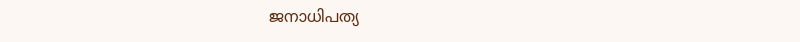ജനാധിപത്യ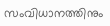സംവിധാനത്തിനും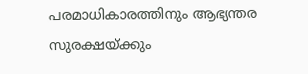പരമാധികാരത്തിനും ആഭ്യന്തര സുരക്ഷയ്ക്കും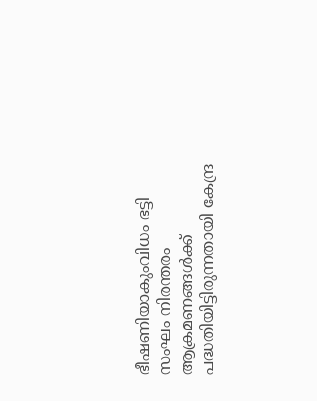ഭീഷണിയാകുംവിധം ഭട്ടി സംഘം നിരന്തരം ആക്രമണങ്ങൾക്ക് പദ്ധതിയിട്ടിരുന്നതായി കേന്ദ്ര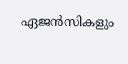ഏജൻസികളും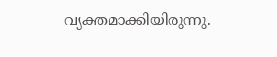വ്യക്തമാക്കിയിരുന്നു.